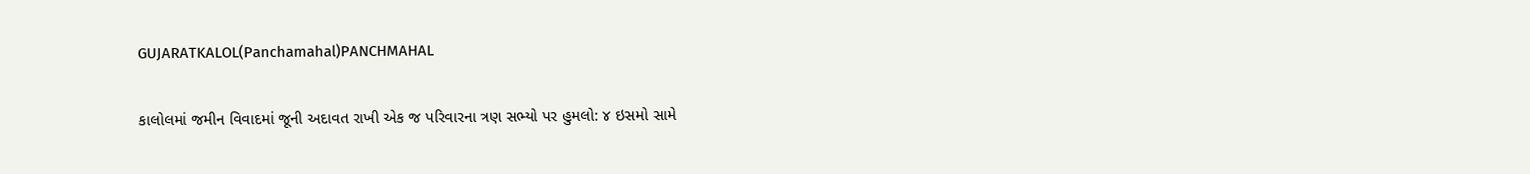GUJARATKALOL(Panchamahal)PANCHMAHAL

કાલોલમાં જમીન વિવાદમાં જૂની અદાવત રાખી એક જ પરિવારના ત્રણ સભ્યો પર હુમલો: ૪ ઇસમો સામે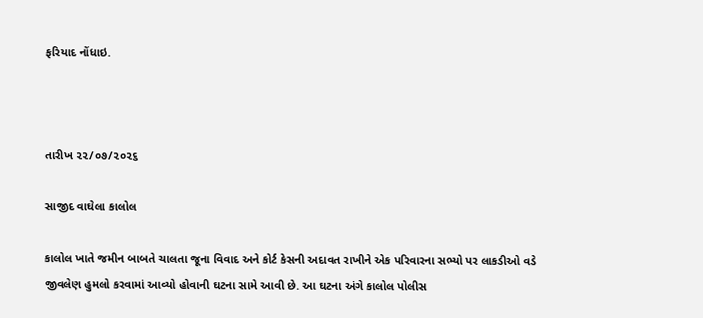ફરિયાદ નોંધાઇ.



તારીખ ૨૨/૦૭/૨૦૨૬

સાજીદ વાઘેલા કાલોલ

કાલોલ ખાતે જમીન બાબતે ચાલતા જૂના વિવાદ અને કોર્ટ કેસની અદાવત રાખીને એક પરિવારના સભ્યો પર લાકડીઓ વડે જીવલેણ હુમલો કરવામાં આવ્યો હોવાની ઘટના સામે આવી છે. આ ઘટના અંગે કાલોલ પોલીસ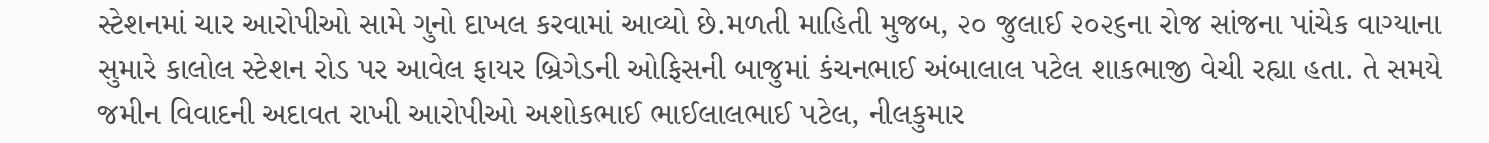સ્ટેશનમાં ચાર આરોપીઓ સામે ગુનો દાખલ કરવામાં આવ્યો છે.મળતી માહિતી મુજબ, ૨૦ જુલાઈ ૨૦૨૬ના રોજ સાંજના પાંચેક વાગ્યાના સુમારે કાલોલ સ્ટેશન રોડ પર આવેલ ફાયર બ્રિગેડની ઓફિસની બાજુમાં કંચનભાઈ અંબાલાલ પટેલ શાકભાજી વેચી રહ્યા હતા. તે સમયે જમીન વિવાદની અદાવત રાખી આરોપીઓ અશોકભાઈ ભાઈલાલભાઈ પટેલ, નીલકુમાર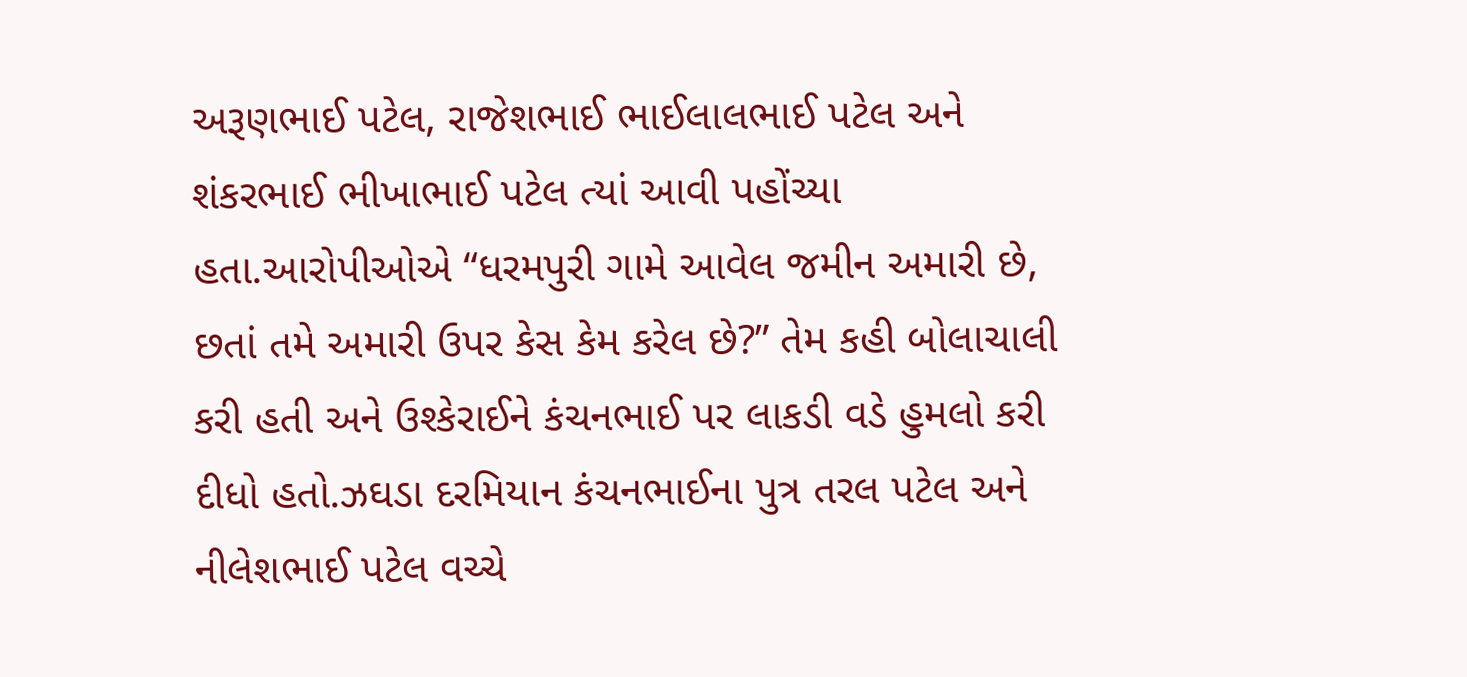અરૂણભાઈ પટેલ, રાજેશભાઈ ભાઈલાલભાઈ પટેલ અને શંકરભાઈ ભીખાભાઈ પટેલ ત્યાં આવી પહોંચ્યા હતા.આરોપીઓએ “ધરમપુરી ગામે આવેલ જમીન અમારી છે, છતાં તમે અમારી ઉપર કેસ કેમ કરેલ છે?” તેમ કહી બોલાચાલી કરી હતી અને ઉશ્કેરાઈને કંચનભાઈ પર લાકડી વડે હુમલો કરી દીધો હતો.ઝઘડા દરમિયાન કંચનભાઈના પુત્ર તરલ પટેલ અને નીલેશભાઈ પટેલ વચ્ચે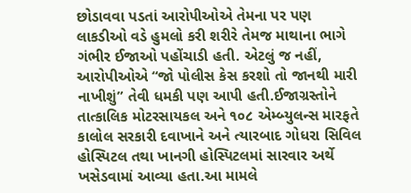છોડાવવા પડતાં આરોપીઓએ તેમના પર પણ લાકડીઓ વડે હુમલો કરી શરીરે તેમજ માથાના ભાગે ગંભીર ઈજાઓ પહોંચાડી હતી. એટલું જ નહીં, આરોપીઓએ “જો પોલીસ કેસ કરશો તો જાનથી મારી નાખીશું” તેવી ધમકી પણ આપી હતી.ઈજાગ્રસ્તોને તાત્કાલિક મોટરસાયકલ અને ૧૦૮ એમ્બ્યુલન્સ મારફતે કાલોલ સરકારી દવાખાને અને ત્યારબાદ ગોધરા સિવિલ હોસ્પિટલ તથા ખાનગી હોસ્પિટલમાં સારવાર અર્થે ખસેડવામાં આવ્યા હતા.આ મામલે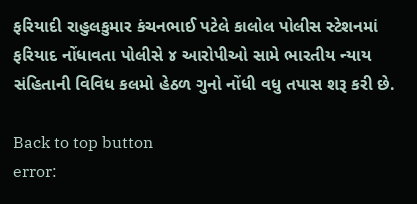ફરિયાદી રાહુલકુમાર કંચનભાઈ પટેલે કાલોલ પોલીસ સ્ટેશનમાં ફરિયાદ નોંધાવતા પોલીસે ૪ આરોપીઓ સામે ભારતીય ન્યાય સંહિતાની વિવિધ કલમો હેઠળ ગુનો નોંધી વધુ તપાસ શરૂ કરી છે.

Back to top button
error: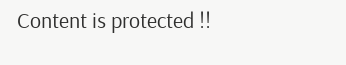Content is protected !!